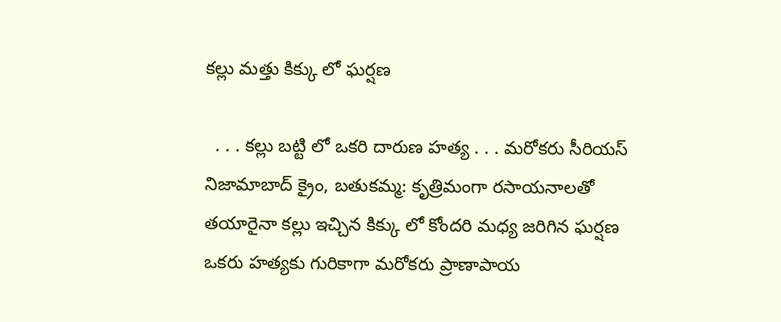కల్లు మత్తు కిక్కు లో ఘర్షణ

  . . . కల్లు బట్టి లో ఒకరి దారుణ హత్య . . . మరోకరు సీరియస్  నిజామాబాద్ క్రైం, బతుకమ్మ: కృత్రిమంగా రసాయనాలతో తయారైనా కల్లు ఇచ్చిన కిక్కు లో కోందరి మధ్య జరిగిన ఘర్షణ ఒకరు హత్యకు గురికాగా మరోకరు ప్రాణాపాయ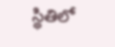స్థితిలో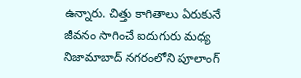ఉన్నారు. చిత్తు కాగితాలు ఏరుకునే జీవనం సాగించే ఐదుగురు మధ్య నిజామాబాద్ నగరంలోని పూలాంగ్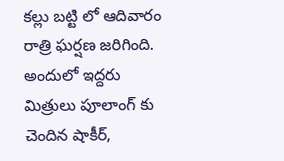కల్లు బట్టి లో ఆదివారం రాత్రి ఘర్షణ జరిగింది. అందులో ఇద్దరు మిత్రులు పూలాంగ్ కు చెందిన షాకీర్,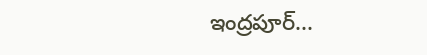ఇంద్రపూర్...